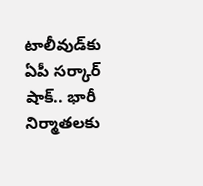టాలీవుడ్‌కు ఏపీ సర్కార్ షాక్.. భారీ నిర్మాతలకు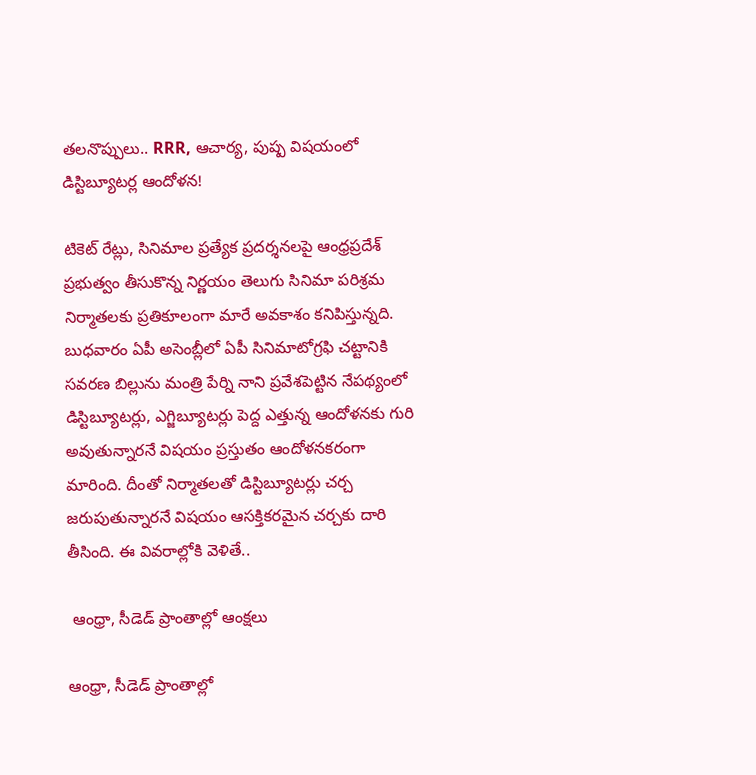తలనొప్పులు.. RRR, ఆచార్య, పుష్ప విషయంలో డిస్టిబ్యూటర్ల ఆందోళన!

టికెట్ రేట్లు, సినిమాల ప్రత్యేక ప్రదర్శనలపై ఆంధ్రప్రదేశ్‌ ప్రభుత్వం తీసుకొన్న నిర్ణయం తెలుగు సినిమా పరిశ్రమ నిర్మాతలకు ప్రతికూలంగా మారే అవకాశం కనిపిస్తున్నది. బుధవారం ఏపీ అసెంబ్లీలో ఏపీ సినిమాటోగ్రఫి చట్టానికి సవరణ బిల్లును మంత్రి పేర్ని నాని ప్రవేశపెట్టిన నేపథ్యంలో డిస్టిబ్యూటర్లు, ఎగ్జిబ్యూటర్లు పెద్ద ఎత్తున్న ఆందోళనకు గురి అవుతున్నారనే విషయం ప్రస్తుతం ఆందోళనకరంగా మారింది. దీంతో నిర్మాతలతో డిస్టిబ్యూటర్లు చర్చ జరుపుతున్నారనే విషయం ఆసక్తికరమైన చర్చకు దారి తీసింది. ఈ వివరాల్లోకి వెళితే..

 ఆంధ్రా, సీడెడ్ ప్రాంతాల్లో ఆంక్షలు

ఆంధ్రా, సీడెడ్ ప్రాంతాల్లో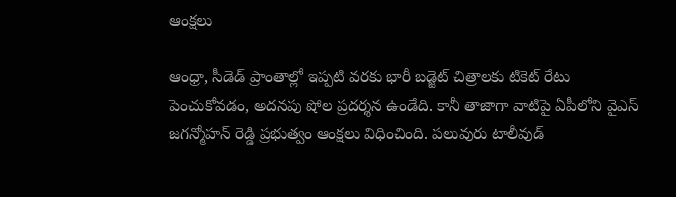ఆంక్షలు

ఆంధ్రా, సీడెడ్ ప్రాంతాల్లో ఇప్పటి వరకు భారీ బడ్జెట్ చిత్రాలకు టికెట్ రేటు పెంచుకోవడం, అదనపు షోల ప్రదర్శన ఉండేది. కానీ తాజాగా వాటిపై ఏపీలోని వైఎస్ జగన్మోహన్ రెడ్డి ప్రభుత్వం ఆంక్షలు విధించింది. పలువురు టాలీవుడ్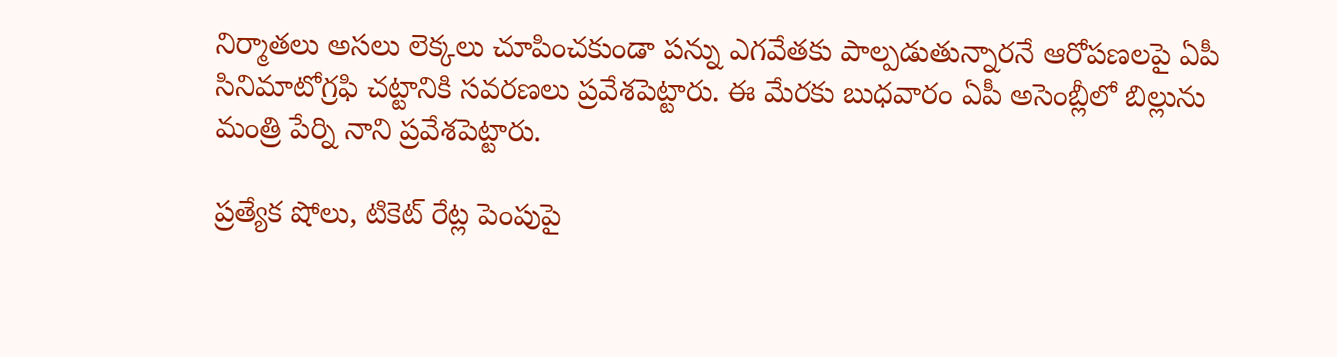నిర్మాతలు అసలు లెక్కలు చూపించకుండా పన్ను ఎగవేతకు పాల్పడుతున్నారనే ఆరోపణలపై ఏపీ సినిమాటోగ్రఫి చట్టానికి సవరణలు ప్రవేశపెట్టారు. ఈ మేరకు బుధవారం ఏపీ అసెంబ్లీలో బిల్లును మంత్రి పేర్ని నాని ప్రవేశపెట్టారు.

ప్రత్యేక షోలు, టికెట్ రేట్ల పెంపుపై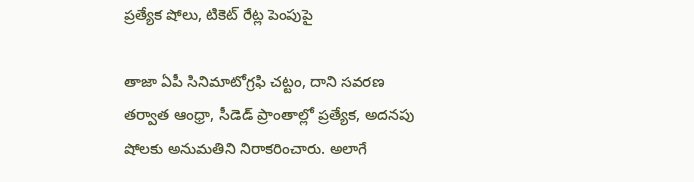ప్రత్యేక షోలు, టికెట్ రేట్ల పెంపుపై

తాజా ఏపీ సినిమాటోగ్రఫి చట్టం, దాని సవరణ తర్వాత ఆంధ్రా, సీడెడ్ ప్రాంతాల్లో ప్రత్యేక, అదనపు షోలకు అనుమతిని నిరాకరించారు. అలాగే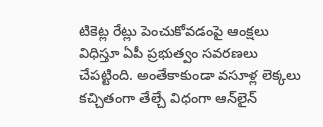టికెట్ల రేట్లు పెంచుకోవడంపై ఆంక్షలు విధిస్తూ ఏపీ ప్రభుత్వం సవరణలు చేపట్టింది. అంతేకాకుండా వసూళ్ల లెక్కలు కచ్చితంగా తేల్చే విధంగా ఆన్‌లైన్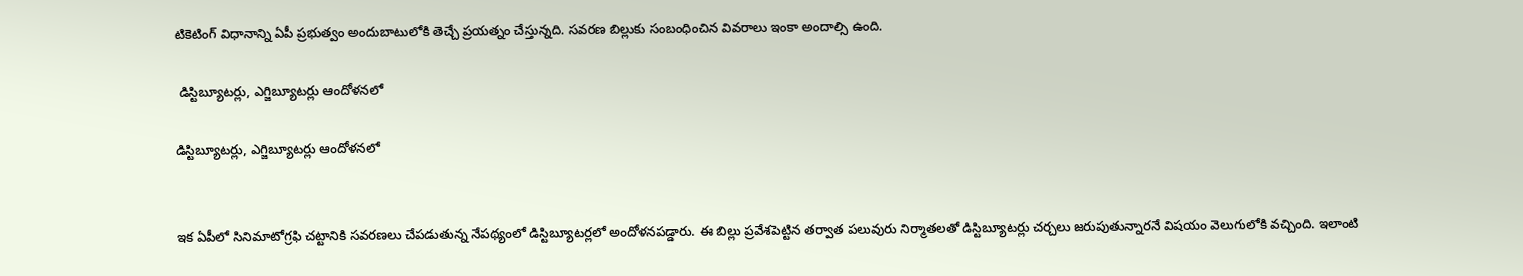టికెటింగ్ విధానాన్ని ఏపీ ప్రభుత్వం అందుబాటులోకి తెచ్చే ప్రయత్నం చేస్తున్నది. సవరణ బిల్లుకు సంబంధించిన వివరాలు ఇంకా అందాల్సి ఉంది.

 డిస్టిబ్యూటర్లు, ఎగ్జిబ్యూటర్లు ఆందోళనలో

డిస్టిబ్యూటర్లు, ఎగ్జిబ్యూటర్లు ఆందోళనలో


ఇక ఏపీలో సినిమాటోగ్రఫి చట్టానికి సవరణలు చేపడుతున్న నేపథ్యంలో డిస్టిబ్యూటర్లలో అందోళనపడ్డారు. ఈ బిల్లు ప్రవేశపెట్టిన తర్వాత పలువురు నిర్మాతలతో డిస్టిబ్యూటర్లు చర్చలు జరుపుతున్నారనే విషయం వెలుగులోకి వచ్చింది. ఇలాంటి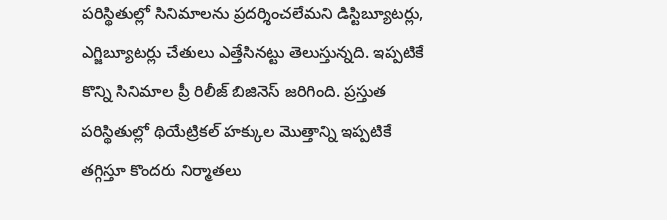పరిస్థితుల్లో సినిమాలను ప్రదర్శించలేమని డిస్టిబ్యూటర్లు, ఎగ్జిబ్యూటర్లు చేతులు ఎత్తేసినట్టు తెలుస్తున్నది. ఇప్పటికే కొన్ని సినిమాల ప్రీ రిలీజ్ బిజినెస్ జరిగింది. ప్రస్తుత పరిస్థితుల్లో థియేట్రికల్ హక్కుల మొత్తాన్ని ఇప్పటికే తగ్గిస్తూ కొందరు నిర్మాతలు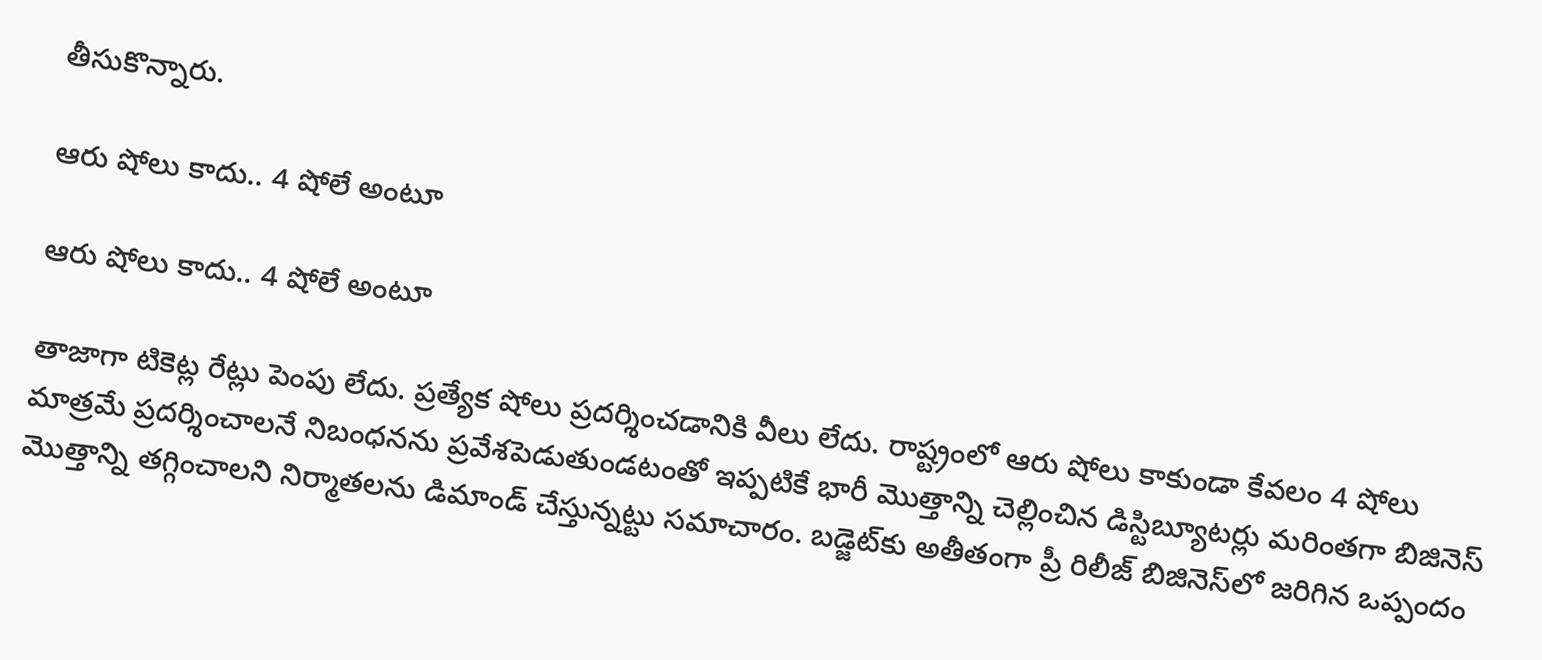తీసుకొన్నారు.

ఆరు షోలు కాదు.. 4 షోలే అంటూ

ఆరు షోలు కాదు.. 4 షోలే అంటూ

తాజాగా టికెట్ల రేట్లు పెంపు లేదు. ప్రత్యేక షోలు ప్రదర్శించడానికి వీలు లేదు. రాష్ట్రంలో ఆరు షోలు కాకుండా కేవలం 4 షోలు మాత్రమే ప్రదర్శించాలనే నిబంధనను ప్రవేశపెడుతుండటంతో ఇప్పటికే భారీ మొత్తాన్ని చెల్లించిన డిస్టిబ్యూటర్లు మరింతగా బిజినెస్ మొత్తాన్ని తగ్గించాలని నిర్మాతలను డిమాండ్ చేస్తున్నట్టు సమాచారం. బడ్జెట్‌‌కు అతీతంగా ప్రీ రిలీజ్ బిజినెస్‌లో జరిగిన ఒప్పందం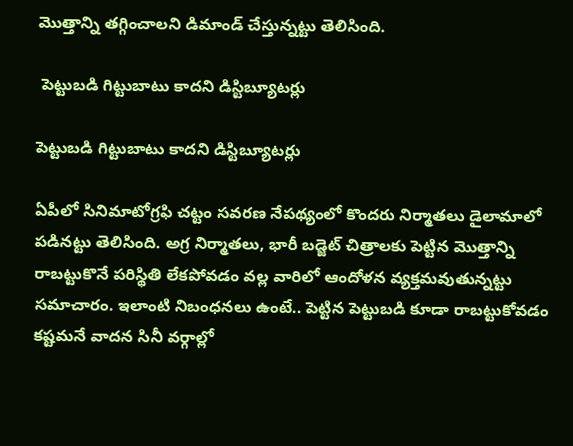మొత్తాన్ని తగ్గించాలని డిమాండ్ చేస్తున్నట్టు తెలిసింది.

 పెట్టుబడి గిట్టుబాటు కాదని డిస్టిబ్యూటర్లు

పెట్టుబడి గిట్టుబాటు కాదని డిస్టిబ్యూటర్లు

ఏపీలో సినిమాటోగ్రఫి చట్టం సవరణ నేపథ్యంలో కొందరు నిర్మాతలు డైలామాలో పడినట్టు తెలిసింది. అగ్ర నిర్మాతలు, భారీ బడ్జెట్ చిత్రాలకు పెట్టిన మొత్తాన్ని రాబట్టుకొనే పరిస్థితి లేకపోవడం వల్ల వారిలో ఆందోళన వ్యక్తమవుతున్నట్టు సమాచారం. ఇలాంటి నిబంధనలు ఉంటే.. పెట్టిన పెట్టుబడి కూడా రాబట్టుకోవడం కష్టమనే వాదన సినీ వర్గాల్లో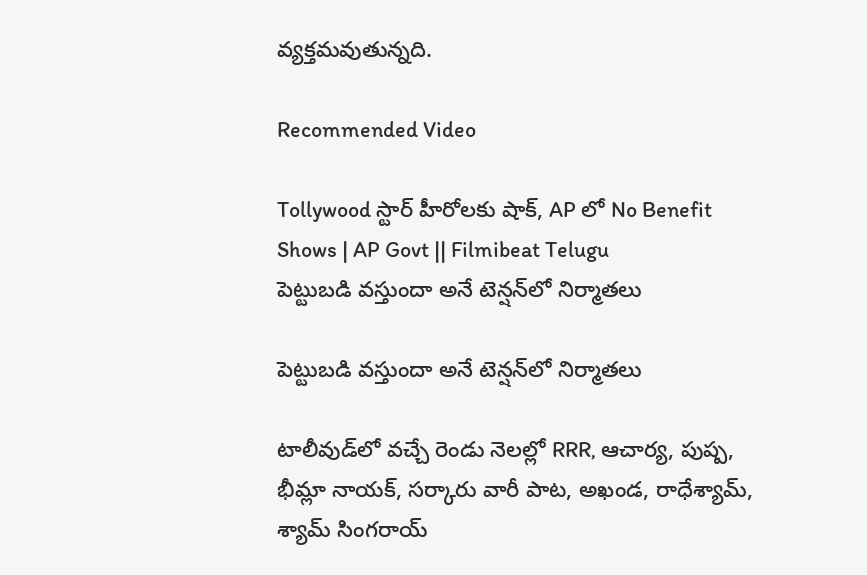వ్యక్తమవుతున్నది.

Recommended Video

Tollywood స్టార్ హీరోలకు షాక్, AP లో No Benefit Shows | AP Govt || Filmibeat Telugu
పెట్టుబడి వస్తుందా అనే టెన్షన్‌లో నిర్మాతలు

పెట్టుబడి వస్తుందా అనే టెన్షన్‌లో నిర్మాతలు

టాలీవుడ్‌లో వచ్చే రెండు నెలల్లో RRR, ఆచార్య, పుష్ప, భీమ్లా నాయక్, సర్కారు వారీ పాట, అఖండ, రాధేశ్యామ్, శ్యామ్ సింగరాయ్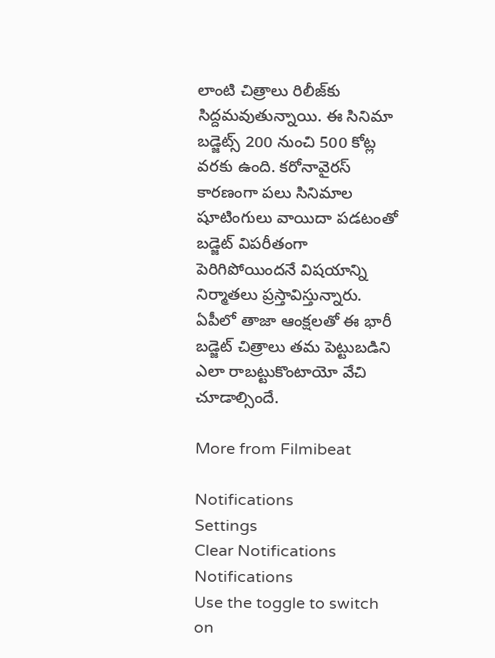లాంటి చిత్రాలు రిలీజ్‌కు సిద్దమవుతున్నాయి. ఈ సినిమా బడ్జెట్స్ 200 నుంచి 500 కోట్ల వరకు ఉంది. కరోనావైరస్ కారణంగా పలు సినిమాల షూటింగులు వాయిదా పడటంతో బడ్జెట్ విపరీతంగా పెరిగిపోయిందనే విషయాన్ని నిర్మాతలు ప్రస్తావిస్తున్నారు. ఏపీలో తాజా ఆంక్షలతో ఈ భారీ బడ్జెట్ చిత్రాలు తమ పెట్టుబడిని ఎలా రాబట్టుకొంటాయో వేచి చూడాల్సిందే.

More from Filmibeat

Notifications
Settings
Clear Notifications
Notifications
Use the toggle to switch on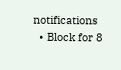notifications
  • Block for 8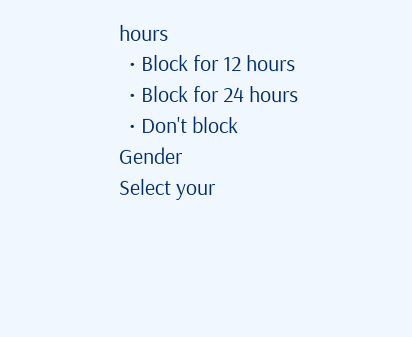hours
  • Block for 12 hours
  • Block for 24 hours
  • Don't block
Gender
Select your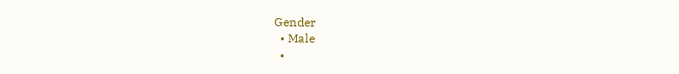Gender
  • Male
  •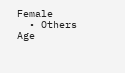Female
  • Others
Age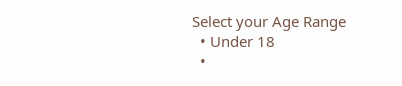Select your Age Range
  • Under 18
  •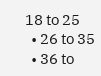18 to 25
  • 26 to 35
  • 36 to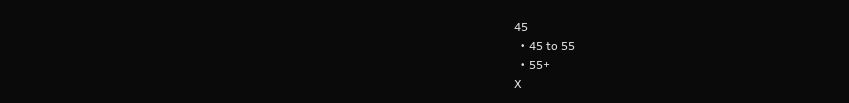45
  • 45 to 55
  • 55+
X